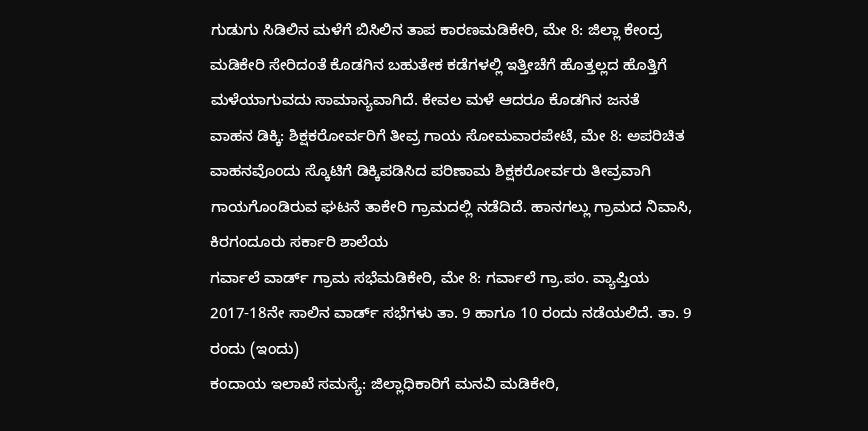ಗುಡುಗು ಸಿಡಿಲಿನ ಮಳೆಗೆ ಬಿಸಿಲಿನ ತಾಪ ಕಾರಣಮಡಿಕೇರಿ, ಮೇ 8: ಜಿಲ್ಲಾ ಕೇಂದ್ರ ಮಡಿಕೇರಿ ಸೇರಿದಂತೆ ಕೊಡಗಿನ ಬಹುತೇಕ ಕಡೆಗಳಲ್ಲಿ ಇತ್ತೀಚೆಗೆ ಹೊತ್ತಲ್ಲದ ಹೊತ್ತಿಗೆ ಮಳೆಯಾಗುವದು ಸಾಮಾನ್ಯವಾಗಿದೆ. ಕೇವಲ ಮಳೆ ಆದರೂ ಕೊಡಗಿನ ಜನತೆ
ವಾಹನ ಡಿಕ್ಕಿ: ಶಿಕ್ಷಕರೋರ್ವರಿಗೆ ತೀವ್ರ ಗಾಯ ಸೋಮವಾರಪೇಟೆ, ಮೇ 8: ಅಪರಿಚಿತ ವಾಹನವೊಂದು ಸ್ಕೊಟಿಗೆ ಡಿಕ್ಕಿಪಡಿಸಿದ ಪರಿಣಾಮ ಶಿಕ್ಷಕರೋರ್ವರು ತೀವ್ರವಾಗಿ ಗಾಯಗೊಂಡಿರುವ ಘಟನೆ ತಾಕೇರಿ ಗ್ರಾಮದಲ್ಲಿ ನಡೆದಿದೆ. ಹಾನಗಲ್ಲು ಗ್ರಾಮದ ನಿವಾಸಿ, ಕಿರಗಂದೂರು ಸರ್ಕಾರಿ ಶಾಲೆಯ
ಗರ್ವಾಲೆ ವಾರ್ಡ್ ಗ್ರಾಮ ಸಭೆಮಡಿಕೇರಿ, ಮೇ 8: ಗರ್ವಾಲೆ ಗ್ರಾ.ಪಂ. ವ್ಯಾಪ್ತಿಯ 2017-18ನೇ ಸಾಲಿನ ವಾರ್ಡ್ ಸಭೆಗಳು ತಾ. 9 ಹಾಗೂ 10 ರಂದು ನಡೆಯಲಿದೆ. ತಾ. 9 ರಂದು (ಇಂದು)
ಕಂದಾಯ ಇಲಾಖೆ ಸಮಸ್ಯೆ: ಜಿಲ್ಲಾಧಿಕಾರಿಗೆ ಮನವಿ ಮಡಿಕೇರಿ,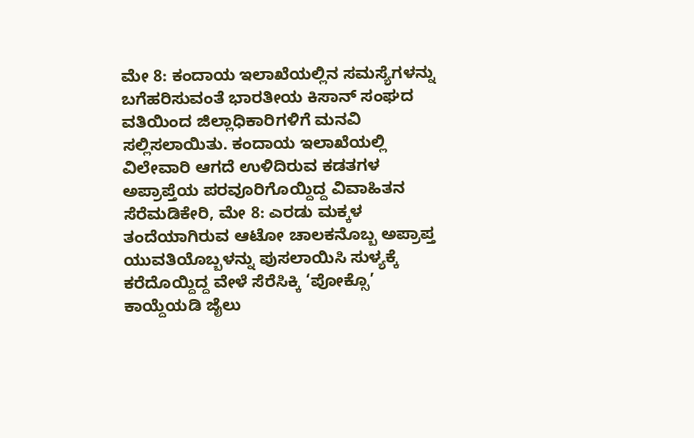ಮೇ 8: ಕಂದಾಯ ಇಲಾಖೆಯಲ್ಲಿನ ಸಮಸ್ಯೆಗಳನ್ನು ಬಗೆಹರಿಸುವಂತೆ ಭಾರತೀಯ ಕಿಸಾನ್ ಸಂಘದ ವತಿಯಿಂದ ಜಿಲ್ಲಾಧಿಕಾರಿಗಳಿಗೆ ಮನವಿ ಸಲ್ಲಿಸಲಾಯಿತು. ಕಂದಾಯ ಇಲಾಖೆಯಲ್ಲಿ ವಿಲೇವಾರಿ ಆಗದೆ ಉಳಿದಿರುವ ಕಡತಗಳ
ಅಪ್ರಾಪ್ತೆಯ ಪರವೂರಿಗೊಯ್ದಿದ್ದ ವಿವಾಹಿತನ ಸೆರೆಮಡಿಕೇರಿ, ಮೇ 8: ಎರಡು ಮಕ್ಕಳ ತಂದೆಯಾಗಿರುವ ಆಟೋ ಚಾಲಕನೊಬ್ಬ ಅಪ್ರಾಪ್ತ ಯುವತಿಯೊಬ್ಬಳನ್ನು ಪುಸಲಾಯಿಸಿ ಸುಳ್ಯಕ್ಕೆ ಕರೆದೊಯ್ದಿದ್ದ ವೇಳೆ ಸೆರೆಸಿಕ್ಕಿ ‘ಪೋಕ್ಸೊ’ ಕಾಯ್ದೆಯಡಿ ಜೈಲು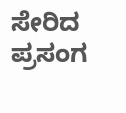ಸೇರಿದ ಪ್ರಸಂಗ